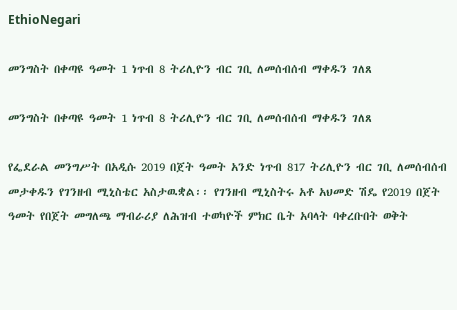EthioNegari

መንግስት በቀጣዩ ዓመት 1 ነጥብ 8 ትሪሊዮን ብር ገቢ ለመሰብሰብ ማቀዱን ገለጸ

መንግስት በቀጣዩ ዓመት 1 ነጥብ 8 ትሪሊዮን ብር ገቢ ለመሰብሰብ ማቀዱን ገለጸ

የፌደራል መንግሥት በአዲሱ 2019 በጀት ዓመት አንድ ነጥብ 817 ትሪሊዮን ብር ገቢ ለመሰብሰብ መታቀዱን የገንዘብ ሚኒስቴር አስታዉቋል፡፡ የገንዘብ ሚኒስትሩ አቶ አህመድ ሽዴ የ2019 በጀት ዓመት የበጀት መግለጫ ማብራሪያ ለሕዝብ ተወካዮች ምክር ቤት አባላት ባቀረቡበት ወቅት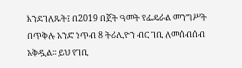እንደገለጹት፤ በ2019 በጀት ዓመት የፌዴራል መንግሥት በጥቅሉ አንድ ነጥብ 8 ትሪሊዮን ብር ገቢ ለመሰብሰብ አቅዷል፡፡ ይህ የገቢ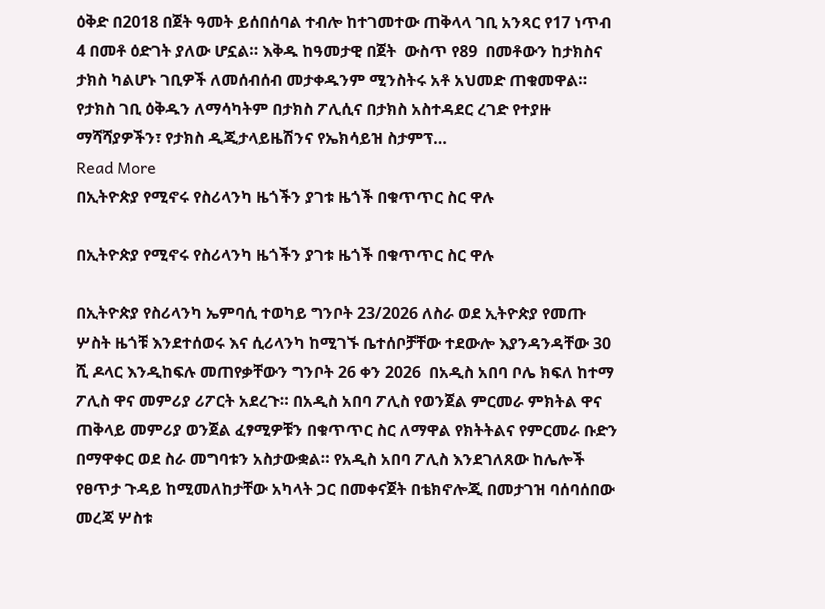ዕቅድ በ2018 በጀት ዓመት ይሰበሰባል ተብሎ ከተገመተው ጠቅላላ ገቢ አንጻር የ17 ነጥብ 4 በመቶ ዕድገት ያለው ሆኗል። እቅዱ ከዓመታዊ በጀት  ውስጥ የ89  በመቶውን ከታክስና ታክስ ካልሆኑ ገቢዎች ለመሰብሰብ መታቀዱንም ሚንስትሩ አቶ አህመድ ጠቁመዋል። የታክስ ገቢ ዕቅዱን ለማሳካትም በታክስ ፖሊሲና በታክስ አስተዳደር ረገድ የተያዙ ማሻሻያዎችን፣ የታክስ ዲጂታላይዜሽንና የኤክሳይዝ ስታምፕ…
Read More
በኢትዮጵያ የሚኖሩ የስሪላንካ ዜጎችን ያገቱ ዜጎች በቁጥጥር ስር ዋሉ

በኢትዮጵያ የሚኖሩ የስሪላንካ ዜጎችን ያገቱ ዜጎች በቁጥጥር ስር ዋሉ

በኢትዮጵያ የስሪላንካ ኤምባሲ ተወካይ ግንቦት 23/2026 ለስራ ወደ ኢትዮጵያ የመጡ ሦስት ዜጎቹ እንደተሰወሩ እና ሲሪላንካ ከሚገኙ ቤተሰቦቻቸው ተደውሎ እያንዳንዳቸው 30 ሺ ዶላር እንዲከፍሉ መጠየቃቸውን ግንቦት 26 ቀን 2026  በአዲስ አበባ ቦሌ ክፍለ ከተማ ፖሊስ ዋና መምሪያ ሪፖርት አደረጉ። በአዲስ አበባ ፖሊስ የወንጀል ምርመራ ምክትል ዋና ጠቅላይ መምሪያ ወንጀል ፈፃሚዎቹን በቁጥጥር ስር ለማዋል የክትትልና የምርመራ ቡድን በማዋቀር ወደ ስራ መግባቱን አስታውቋል። የአዲስ አበባ ፖሊስ እንደገለጸው ከሌሎች የፀጥታ ጉዳይ ከሚመለከታቸው አካላት ጋር በመቀናጀት በቴክኖሎጂ በመታገዝ ባሰባሰበው መረጃ ሦስቱ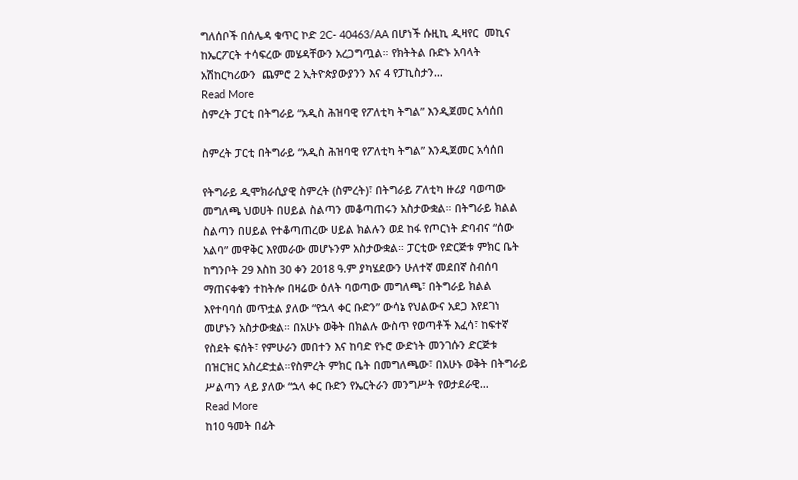ግለሰቦች በሰሌዳ ቁጥር ኮድ 2C- 40463/AA በሆነች ሱዚኪ ዲዛየር  መኪና ከኤርፖርት ተሳፍረው መሄዳቸውን አረጋግጧል። የክትትል ቡድኑ አባላት አሽከርካሪውን  ጨምሮ 2 ኢትዮጵያውያንን እና 4 የፓኪስታን…
Read More
ስምረት ፓርቲ በትግራይ “አዲስ ሕዝባዊ የፖለቲካ ትግል” እንዲጀመር አሳሰበ

ስምረት ፓርቲ በትግራይ “አዲስ ሕዝባዊ የፖለቲካ ትግል” እንዲጀመር አሳሰበ

የትግራይ ዲሞክራሲያዊ ስምረት (ስምረት)፣ በትግራይ ፖለቲካ ዙሪያ ባወጣው መግለጫ ህወሀት በሀይል ስልጣን መቆጣጠሩን አስታውቋል። በትግራይ ክልል ስልጣን በሀይል የተቆጣጠረው ሀይል ክልሉን ወደ ከፋ የጦርነት ድባብና “ሰው አልባ” መዋቅር እየመራው መሆኑንም አስታውቋል። ፓርቲው የድርጅቱ ምክር ቤት ከግንቦት 29 እስከ 30 ቀን 2018 ዓ.ም ያካሄደውን ሁለተኛ መደበኛ ስብሰባ ማጠናቀቁን ተከትሎ በዛሬው ዕለት ባወጣው መግለጫ፣ በትግራይ ክልል እየተባባሰ መጥቷል ያለው “የኋላ ቀር ቡድን” ውሳኔ የህልውና አደጋ እየደገነ መሆኑን አስታውቋል። በአሁኑ ወቅት በክልሉ ውስጥ የወጣቶች እፈሳ፣ ከፍተኛ የስደት ፍሰት፣ የምሁራን መበተን እና ከባድ የኑሮ ውድነት መንገሱን ድርጅቱ በዝርዝር አስረድቷል።የስምረት ምክር ቤት በመግለጫው፣ በአሁኑ ወቅት በትግራይ ሥልጣን ላይ ያለው “ኋላ ቀር ቡድን የኤርትራን መንግሥት የወታደራዊ…
Read More
ከ10 ዓመት በፊት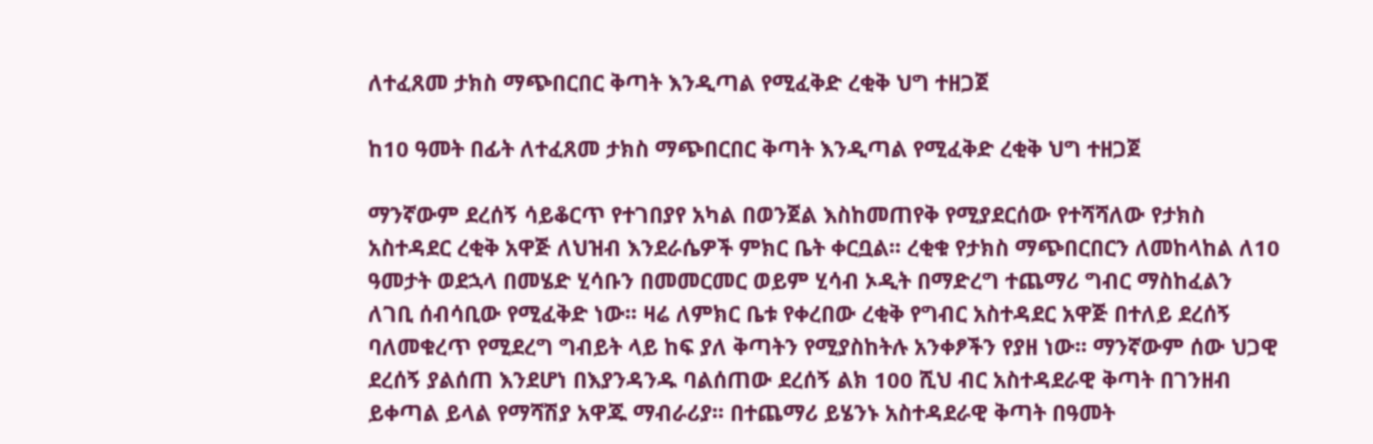ለተፈጸመ ታክስ ማጭበርበር ቅጣት እንዲጣል የሚፈቅድ ረቂቅ ህግ ተዘጋጀ

ከ10 ዓመት በፊት ለተፈጸመ ታክስ ማጭበርበር ቅጣት እንዲጣል የሚፈቅድ ረቂቅ ህግ ተዘጋጀ

ማንኛውም ደረሰኝ ሳይቆርጥ የተገበያየ አካል በወንጀል እስከመጠየቅ የሚያደርሰው የተሻሻለው የታክስ አስተዳደር ረቂቅ አዋጅ ለህዝብ እንደራሴዎች ምክር ቤት ቀርቧል፡፡ ረቂቁ የታክስ ማጭበርበርን ለመከላከል ለ10 ዓመታት ወደኋላ በመሄድ ሂሳቡን በመመርመር ወይም ሂሳብ ኦዲት በማድረግ ተጨማሪ ግብር ማስከፈልን ለገቢ ሰብሳቢው የሚፈቅድ ነው፡፡ ዛሬ ለምክር ቤቱ የቀረበው ረቂቅ የግብር አስተዳደር አዋጅ በተለይ ደረሰኝ ባለመቁረጥ የሚደረግ ግብይት ላይ ከፍ ያለ ቅጣትን የሚያስከትሉ አንቀፆችን የያዘ ነው፡፡ ማንኛውም ሰው ህጋዊ ደረሰኝ ያልሰጠ እንደሆነ በእያንዳንዱ ባልሰጠው ደረሰኝ ልክ 100 ሺህ ብር አስተዳደራዊ ቅጣት በገንዘብ ይቀጣል ይላል የማሻሽያ አዋጁ ማብራሪያ፡፡ በተጨማሪ ይሄንኑ አስተዳደራዊ ቅጣት በዓመት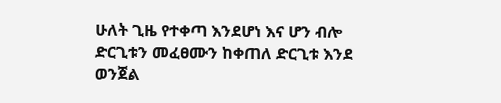ሁለት ጊዜ የተቀጣ እንደሆነ እና ሆን ብሎ ድርጊቱን መፈፀሙን ከቀጠለ ድርጊቱ እንደ ወንጀል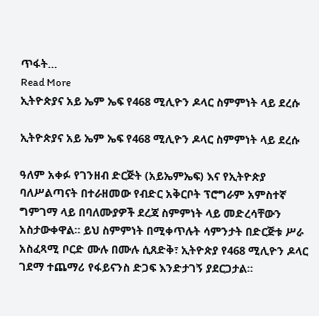ጥፋት…
Read More
ኢትዮጵያና አይ ኤም ኤፍ የ468 ሚሊዮን ዶላር ስምምነት ላይ ደረሱ

ኢትዮጵያና አይ ኤም ኤፍ የ468 ሚሊዮን ዶላር ስምምነት ላይ ደረሱ

ዓለም አቀፉ የገንዘብ ድርጅት (አይኤምኤፍ) እና የኢትዮጵያ ባለሥልጣናት በተራዘመው የብድር አቅርቦት ፕሮግራም አምስተኛ ግምገማ ላይ በባለሙያዎች ደረጃ ስምምነት ላይ መድረሳቸውን አስታውቀዋል። ይህ ስምምነት በሚቀጥሉት ሳምንታት በድርጅቱ ሥራ አስፈጻሚ ቦርድ ሙሉ በሙሉ ሲጸድቅ፣ ኢትዮጵያ የ468 ሚሊዮን ዶላር ገደማ ተጨማሪ የፋይናንስ ድጋፍ እንድታገኝ ያደርጋታል።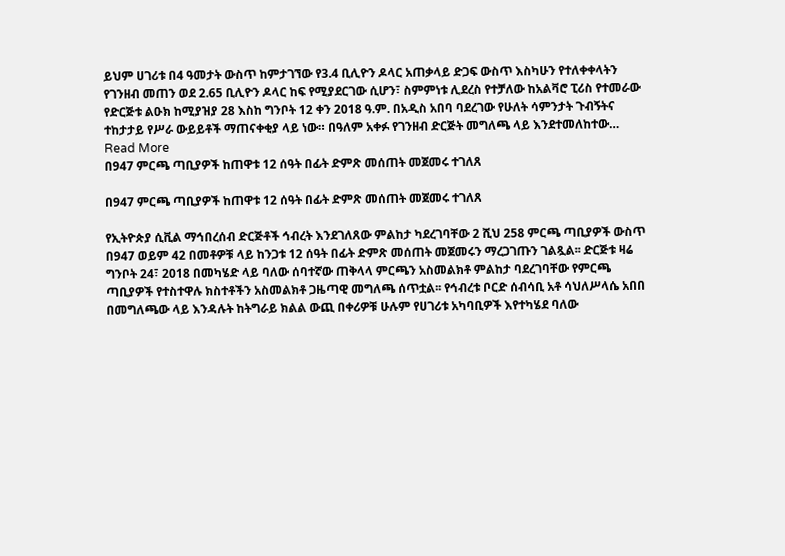ይህም ሀገሪቱ በ4 ዓመታት ውስጥ ከምታገኘው የ3.4 ቢሊዮን ዶላር አጠቃላይ ድጋፍ ውስጥ እስካሁን የተለቀቀላትን የገንዘብ መጠን ወደ 2.65 ቢሊዮን ዶላር ከፍ የሚያደርገው ሲሆን፣ ስምምነቱ ሊደረስ የተቻለው ከአልቫሮ ፒሪስ የተመራው የድርጅቱ ልዑክ ከሚያዝያ 28 እስከ ግንቦት 12 ቀን 2018 ዓ.ም. በአዲስ አበባ ባደረገው የሁለት ሳምንታት ጉብኝትና ተከታታይ የሥራ ውይይቶች ማጠናቀቂያ ላይ ነው። በዓለም አቀፉ የገንዘብ ድርጅት መግለጫ ላይ እንደተመለከተው…
Read More
በ947 ምርጫ ጣቢያዎች ከጠዋቱ 12 ሰዓት በፊት ድምጽ መሰጠት መጀመሩ ተገለጸ

በ947 ምርጫ ጣቢያዎች ከጠዋቱ 12 ሰዓት በፊት ድምጽ መሰጠት መጀመሩ ተገለጸ

የኢትዮጵያ ሲቪል ማኅበረሰብ ድርጅቶች ኅብረት እንደገለጸው ምልከታ ካደረገባቸው 2 ሺህ 258 ምርጫ ጣቢያዎች ውስጥ በ947 ወይም 42 በመቶዎቹ ላይ ከንጋቱ 12 ሰዓት በፊት ድምጽ መሰጠት መጀመሩን ማረጋገጡን ገልጿል፡፡ ድርጅቱ ዛሬ ግንቦት 24፣ 2018 በመካሄድ ላይ ባለው ሰባተኛው ጠቅላላ ምርጫን አስመልክቶ ምልከታ ባደረገባቸው የምርጫ ጣቢያዎች የተስተዋሉ ክስተቶችን አስመልክቶ ጋዜጣዊ መግለጫ ሰጥቷል፡፡ የኅብረቱ ቦርድ ሰብሳቢ አቶ ሳህለሥላሴ አበበ በመግለጫው ላይ እንዳሉት ከትግራይ ክልል ውጪ በቀሪዎቹ ሁሉም የሀገሪቱ አካባቢዎች እየተካሄደ ባለው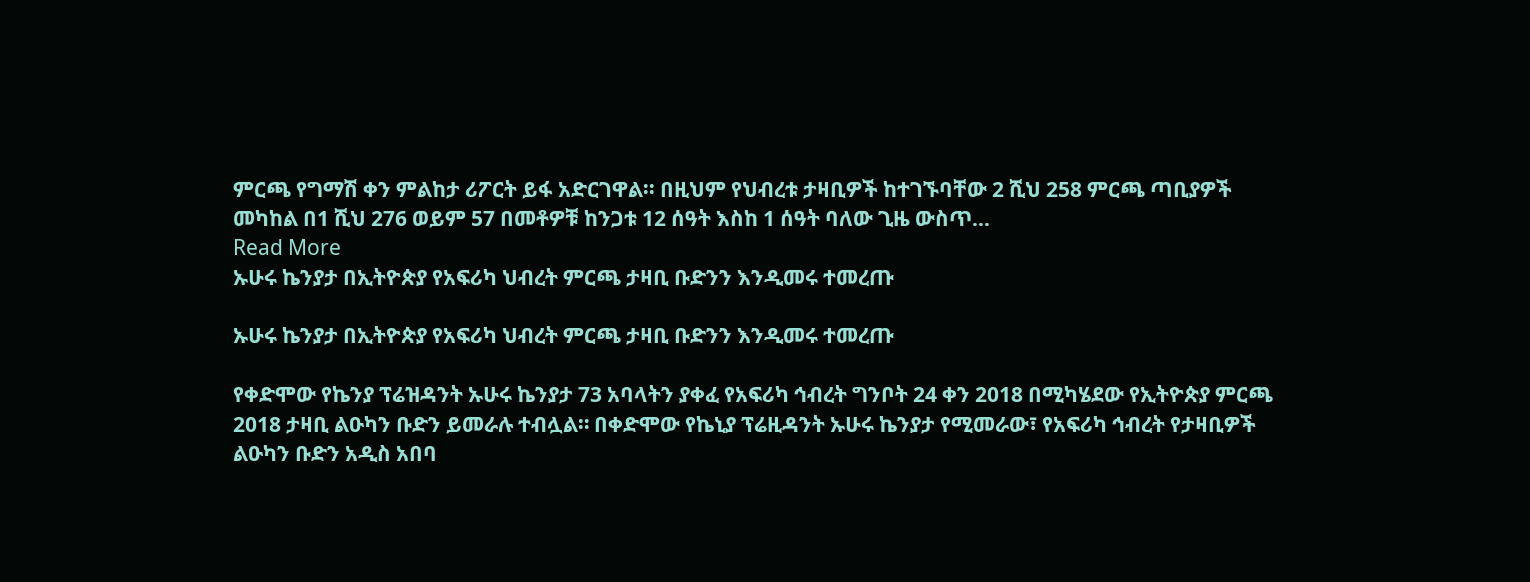ምርጫ የግማሽ ቀን ምልከታ ሪፖርት ይፋ አድርገዋል፡፡ በዚህም የህብረቱ ታዛቢዎች ከተገኙባቸው 2 ሺህ 258 ምርጫ ጣቢያዎች መካከል በ1 ሺህ 276 ወይም 57 በመቶዎቹ ከንጋቱ 12 ሰዓት እስከ 1 ሰዓት ባለው ጊዜ ውስጥ…
Read More
ኡሁሩ ኬንያታ በኢትዮጵያ የአፍሪካ ህብረት ምርጫ ታዛቢ ቡድንን እንዲመሩ ተመረጡ

ኡሁሩ ኬንያታ በኢትዮጵያ የአፍሪካ ህብረት ምርጫ ታዛቢ ቡድንን እንዲመሩ ተመረጡ

የቀድሞው የኬንያ ፕሬዝዳንት ኡሁሩ ኬንያታ 73 አባላትን ያቀፈ የአፍሪካ ኅብረት ግንቦት 24 ቀን 2018 በሚካሄደው የኢትዮጵያ ምርጫ 2018 ታዛቢ ልዑካን ቡድን ይመራሉ ተብሏል። በቀድሞው የኬኒያ ፕሬዚዳንት ኡሁሩ ኬንያታ የሚመራው፣ የአፍሪካ ኅብረት የታዛቢዎች ልዑካን ቡድን አዲስ አበባ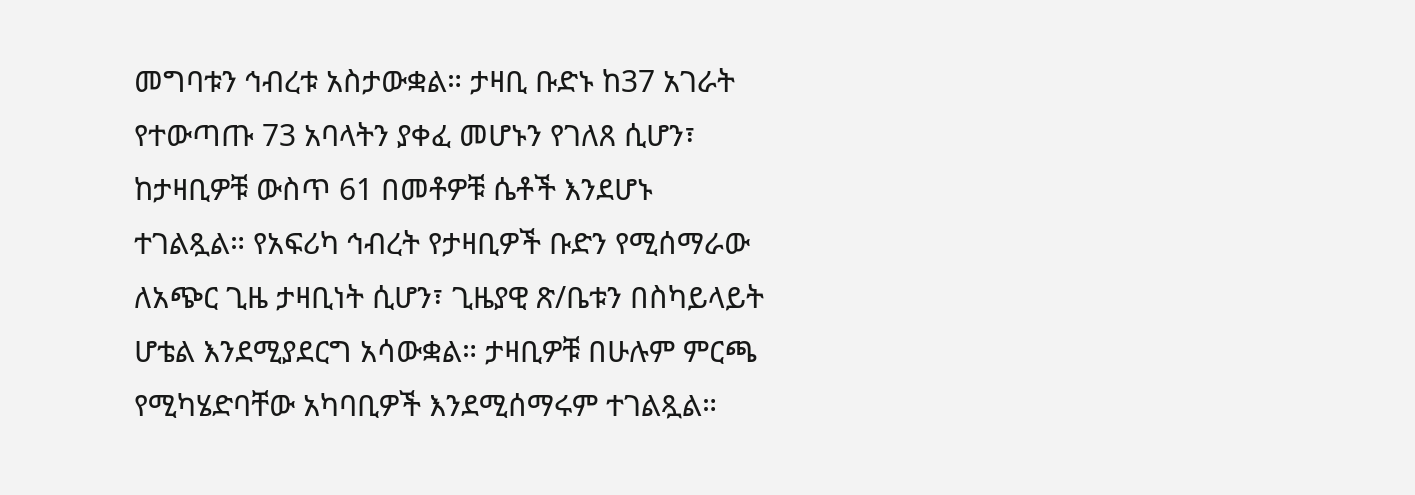መግባቱን ኅብረቱ አስታውቋል። ታዛቢ ቡድኑ ከ37 አገራት የተውጣጡ 73 አባላትን ያቀፈ መሆኑን የገለጸ ሲሆን፣ ከታዛቢዎቹ ውስጥ 61 በመቶዎቹ ሴቶች እንደሆኑ ተገልጿል። የአፍሪካ ኅብረት የታዛቢዎች ቡድን የሚሰማራው ለአጭር ጊዜ ታዛቢነት ሲሆን፣ ጊዜያዊ ጽ/ቤቱን በስካይላይት ሆቴል እንደሚያደርግ አሳውቋል። ታዛቢዎቹ በሁሉም ምርጫ የሚካሄድባቸው አካባቢዎች እንደሚሰማሩም ተገልጿል።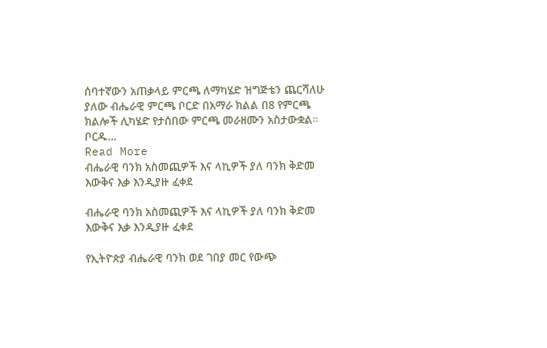ሰባተኛውን አጠቃላይ ምርጫ ለማካሄድ ዝግጅቴን ጨርሻለሁ ያለው ብሔራዊ ምርጫ ቦርድ በአማራ ክልል በ8 የምርጫ ክልሎች ሊካሄድ የታሰበው ምርጫ መራዘሙን አስታውቋል። ቦርዱ…
Read More
ብሔራዊ ባንክ አስመጪዎች እና ላኪዎች ያለ ባንክ ቅድመ እውቅና እቃ እንዲያዙ ፈቀደ

ብሔራዊ ባንክ አስመጪዎች እና ላኪዎች ያለ ባንክ ቅድመ እውቅና እቃ እንዲያዙ ፈቀደ

የኢትዮጵያ ብሔራዊ ባንክ ወደ ገበያ መር የውጭ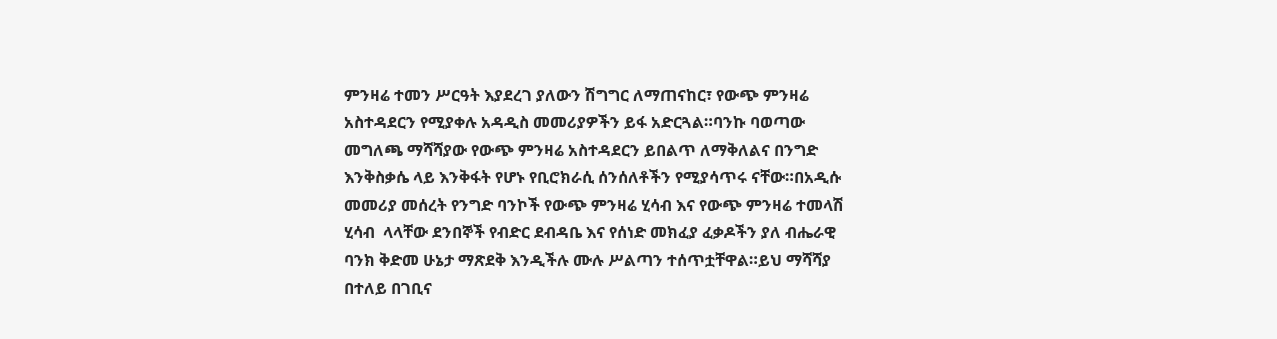ምንዛሬ ተመን ሥርዓት እያደረገ ያለውን ሽግግር ለማጠናከር፣ የውጭ ምንዛሬ አስተዳደርን የሚያቀሉ አዳዲስ መመሪያዎችን ይፋ አድርጓል።ባንኩ ባወጣው መግለጫ ማሻሻያው የውጭ ምንዛሬ አስተዳደርን ይበልጥ ለማቅለልና በንግድ እንቅስቃሴ ላይ እንቅፋት የሆኑ የቢሮክራሲ ሰንሰለቶችን የሚያሳጥሩ ናቸው።በአዲሱ መመሪያ መሰረት የንግድ ባንኮች የውጭ ምንዛሬ ሂሳብ እና የውጭ ምንዛሬ ተመላሽ ሂሳብ  ላላቸው ደንበኞች የብድር ደብዳቤ እና የሰነድ መክፈያ ፈቃዶችን ያለ ብሔራዊ ባንክ ቅድመ ሁኔታ ማጽደቅ እንዲችሉ ሙሉ ሥልጣን ተሰጥቷቸዋል።ይህ ማሻሻያ በተለይ በገቢና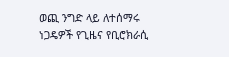ወጪ ንግድ ላይ ለተሰማሩ ነጋዴዎች የጊዜና የቢሮክራሲ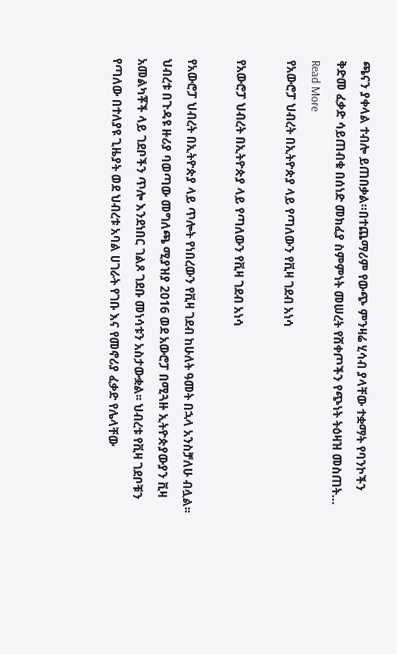ጫናን ያቀላል ተብሎ ይጠበቃል።በተጨማሪም የውጭ ምንዛሬ ሂሳብ ያላቸው ተቋማት የባንኮችን ቅድመ ፈቃድ ሳይጠብቁ በሰነድ መክፈያ ስምምነት መሠረት የሸቀጦችን የጭነት ትዕዛዝ መስጠት…
Read More
የአውሮፓ ህብረት በኢትዮጵያ ላይ የጣለውን የቪዛ ገደብ አነሳ

የአውሮፓ ህብረት በኢትዮጵያ ላይ የጣለውን የቪዛ ገደብ አነሳ

የአውሮፓ ህብረት በኢትዮጵያ ላይ ጥሎት የነበረውን የቪዛ ገደብ ከሁለት ዓመት በኋላ አንስቻለሁ ብሏል፡፡ ህብረቱ በጉዳዩ ዙሪያ ባወጣው መግለጫ ሚያዝያ 2016 ወደ አውሮፓ በሚጓዙ ኢትዮጵያውያን ቪዛ  አመልካቾች ላይ ገደቦችን ጥሎ እንደነበር ገልጾ ገደቡ መነሳቱን አስታውቋል፡፡ ህብረቱ የቪዛ ገደቦቹን የጣለው በተለያዩ ጊዜያት ወደ ህብረቱ አባል ሀገራት የገቡ እና የመኖሪያ ፈቃድ የሌላቸው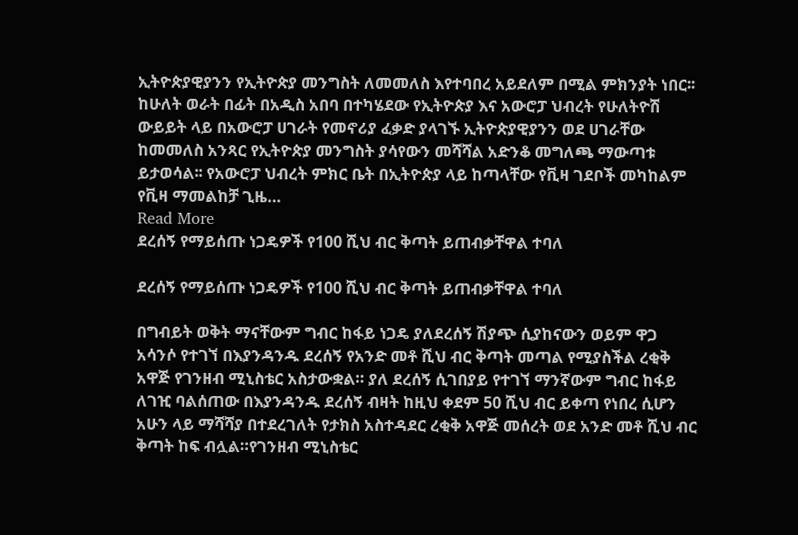ኢትዮጵያዊያንን የኢትዮጵያ መንግስት ለመመለስ እየተባበረ አይደለም በሚል ምክንያት ነበር፡፡ ከሁለት ወራት በፊት በአዲስ አበባ በተካሄደው የኢትዮጵያ እና አውሮፓ ህብረት የሁለትዮሽ ውይይት ላይ በአውሮፓ ሀገራት የመኖሪያ ፈቃድ ያላገኙ ኢትዮጵያዊያንን ወደ ሀገራቸው ከመመለስ አንጻር የኢትዮጵያ መንግስት ያሳየውን መሻሻል አድንቆ መግለጫ ማውጣቱ ይታወሳል፡፡ የአውሮፓ ህብረት ምክር ቤት በኢትዮጵያ ላይ ከጣላቸው የቪዛ ገደቦች መካከልም የቪዛ ማመልከቻ ጊዜ…
Read More
ደረሰኝ የማይሰጡ ነጋዴዎች የ100 ሺህ ብር ቅጣት ይጠብቃቸዋል ተባለ

ደረሰኝ የማይሰጡ ነጋዴዎች የ100 ሺህ ብር ቅጣት ይጠብቃቸዋል ተባለ

በግብይት ወቅት ማናቸውም ግብር ከፋይ ነጋዴ ያለደረሰኝ ሽያጭ ሲያከናውን ወይም ዋጋ አሳንሶ የተገኘ በእያንዳንዱ ደረሰኝ የአንድ መቶ ሺህ ብር ቅጣት መጣል የሚያስችል ረቂቅ አዋጅ የገንዘብ ሚኒስቴር አስታውቋል። ያለ ደረሰኝ ሲገበያይ የተገኘ ማንኛውም ግብር ከፋይ ለገዢ ባልሰጠው በእያንዳንዱ ደረሰኝ ብዛት ከዚህ ቀደም 50 ሺህ ብር ይቀጣ የነበረ ሲሆን አሁን ላይ ማሻሻያ በተደረገለት የታክስ አስተዳደር ረቂቅ አዋጅ መሰረት ወደ አንድ መቶ ሺህ ብር ቅጣት ከፍ ብሏል።የገንዘብ ሚኒስቴር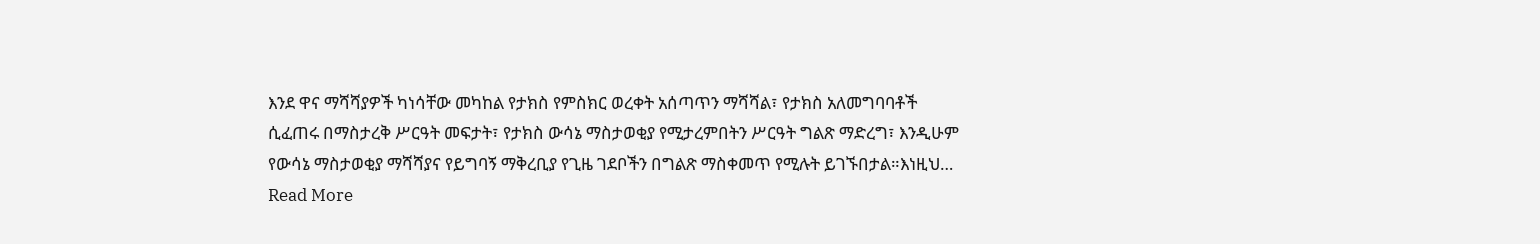እንደ ዋና ማሻሻያዎች ካነሳቸው መካከል የታክስ የምስክር ወረቀት አሰጣጥን ማሻሻል፣ የታክስ አለመግባባቶች ሲፈጠሩ በማስታረቅ ሥርዓት መፍታት፣ የታክስ ውሳኔ ማስታወቂያ የሚታረምበትን ሥርዓት ግልጽ ማድረግ፣ እንዲሁም የውሳኔ ማስታወቂያ ማሻሻያና የይግባኝ ማቅረቢያ የጊዜ ገደቦችን በግልጽ ማስቀመጥ የሚሉት ይገኙበታል።እነዚህ…
Read More